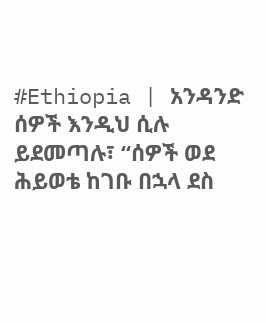#Ethiopia | አንዳንድ ሰዎች እንዲህ ሲሉ ይደመጣሉ፣ “ሰዎች ወደ ሕይወቴ ከገቡ በኋላ ደስ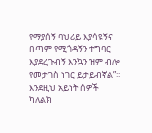የማያሰኝ ባህሪይ እያሳዩኝና በጣም የሚጎዳኝን ተግባር እያደረጉብኝ እንኳን ዝም ብሎ የመታገስ ነገር ይታይብኛል”፡፡
እንደዚህ አይነት ሰዎች ካለልክ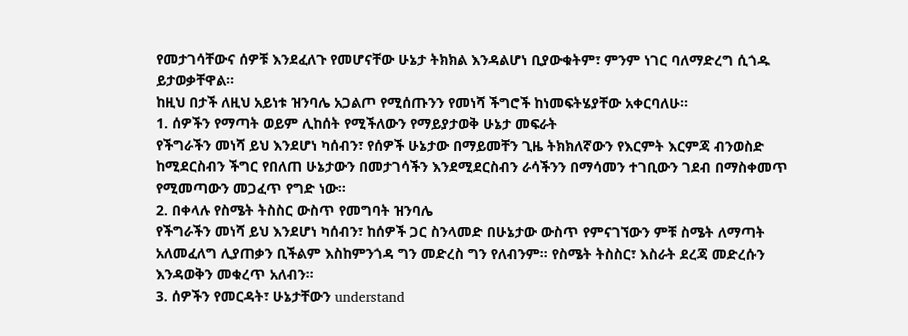የመታገሳቸውና ሰዎቹ እንደፈለጉ የመሆናቸው ሁኔታ ትክክል እንዳልሆነ ቢያውቁትም፣ ምንም ነገር ባለማድረግ ሲጎዱ ይታወቃቸዋል፡፡
ከዚህ በታች ለዚህ አይነቱ ዝንባሌ አጋልጦ የሚሰጡንን የመነሻ ችግሮች ከነመፍትሄያቸው አቀርባለሁ፡፡
1. ሰዎችን የማጣት ወይም ሊከሰት የሚችለውን የማይያታወቅ ሁኔታ መፍራት
የችግራችን መነሻ ይህ እንደሆነ ካሰብን፣ የሰዎች ሁኔታው በማይመቸን ጊዜ ትክክለኛውን የእርምት እርምጃ ብንወስድ ከሚደርስብን ችግር የበለጠ ሁኔታውን በመታገሳችን እንደሚደርስብን ራሳችንን በማሳመን ተገቢውን ገደብ በማስቀመጥ የሚመጣውን መጋፈጥ የግድ ነው፡፡
2. በቀላሉ የስሜት ትስስር ውስጥ የመግባት ዝንባሌ
የችግራችን መነሻ ይህ እንደሆነ ካሰብን፣ ከሰዎች ጋር ስንላመድ በሁኔታው ውስጥ የምናገኘውን ምቹ ስሜት ለማጣት አለመፈለግ ሊያጠቃን ቢችልም እስከምንጎዳ ግን መድረስ ግን የለብንም፡፡ የስሜት ትስስር፣ እስራት ደረጃ መድረሱን እንዳወቅን መቁረጥ አለብን፡፡
3. ሰዎችን የመርዳት፣ ሁኔታቸውን understand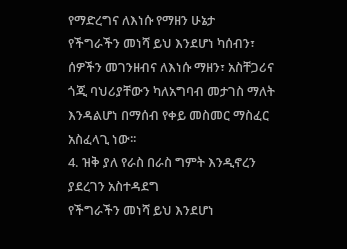የማድረግና ለእነሱ የማዘን ሁኔታ
የችግራችን መነሻ ይህ እንደሆነ ካሰብን፣ ሰዎችን መገንዘብና ለእነሱ ማዘን፣ አስቸጋሪና ጎጂ ባህሪያቸውን ካለአግባብ መታገስ ማለት እንዳልሆነ በማሰብ የቀይ መስመር ማስፈር አስፈላጊ ነው፡፡
4. ዝቅ ያለ የራስ በራስ ግምት እንዲኖረን ያደረገን አስተዳደግ
የችግራችን መነሻ ይህ እንደሆነ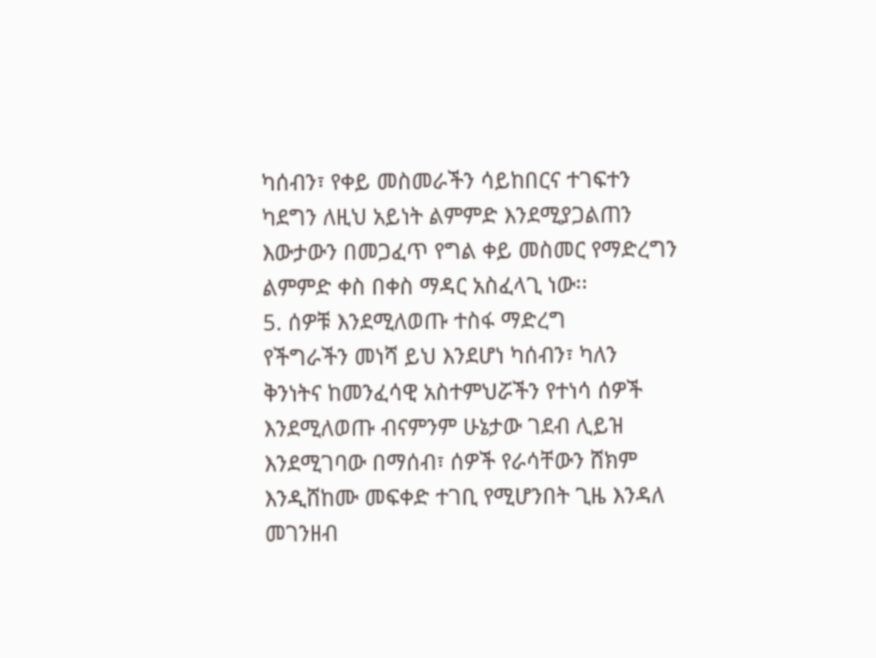ካሰብን፣ የቀይ መስመራችን ሳይከበርና ተገፍተን ካደግን ለዚህ አይነት ልምምድ እንደሚያጋልጠን እውታውን በመጋፈጥ የግል ቀይ መስመር የማድረግን ልምምድ ቀስ በቀስ ማዳር አስፈላጊ ነው፡፡
5. ሰዎቹ እንደሚለወጡ ተስፋ ማድረግ
የችግራችን መነሻ ይህ እንደሆነ ካሰብን፣ ካለን ቅንነትና ከመንፈሳዊ አስተምህሯችን የተነሳ ሰዎች እንደሚለወጡ ብናምንም ሁኔታው ገደብ ሊይዝ እንደሚገባው በማሰብ፣ ሰዎች የራሳቸውን ሸክም እንዲሸከሙ መፍቀድ ተገቢ የሚሆንበት ጊዜ እንዳለ መገንዘብ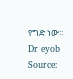የግድ ነው፡፡
Dr eyob
Source: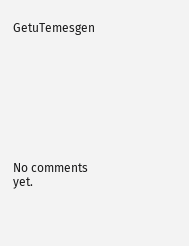GetuTemesgen









No comments yet.